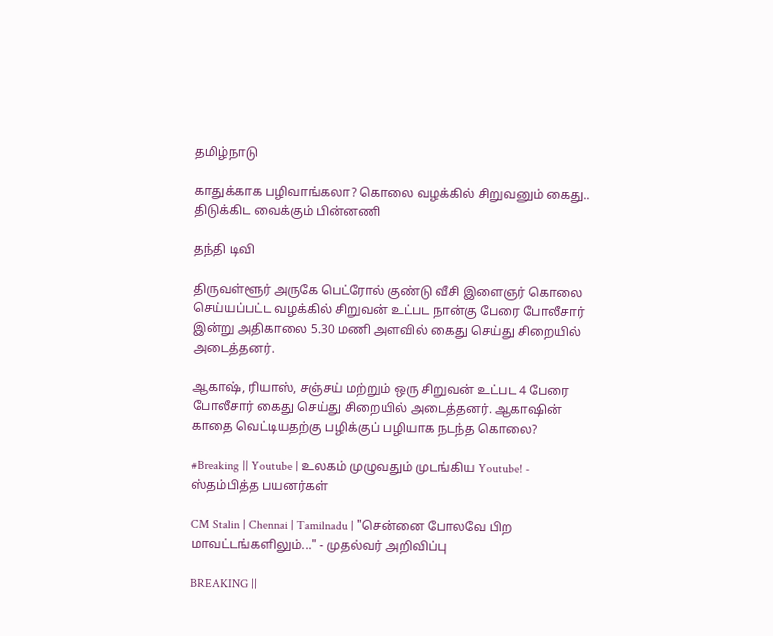தமிழ்நாடு

காதுக்காக பழிவாங்கலா? கொலை வழக்கில் சிறுவனும் கைது.. திடுக்கிட வைக்கும் பின்னணி

தந்தி டிவி

திருவள்ளூர் அருகே பெட்ரோல் குண்டு வீசி இளைஞர் கொலை செய்யப்பட்ட வழக்கில் சிறுவன் உட்பட நான்கு பேரை போலீசார் இன்று அதிகாலை 5.30 மணி அளவில் கைது செய்து சிறையில் அடைத்தனர்.

ஆகாஷ், ரியாஸ், சஞ்சய் மற்றும் ஒரு சிறுவன் உட்பட 4 பேரை போலீசார் கைது செய்து சிறையில் அடைத்தனர். ஆகாஷின் காதை வெட்டியதற்கு பழிக்குப் பழியாக நடந்த கொலை?

#Breaking || Youtube | உலகம் முழுவதும் முடங்கிய Youtube! - ஸ்தம்பித்த பயனர்கள்

CM Stalin | Chennai | Tamilnadu | "சென்னை போலவே பிற மாவட்டங்களிலும்..." - முதல்வர் அறிவிப்பு

BREAKING ||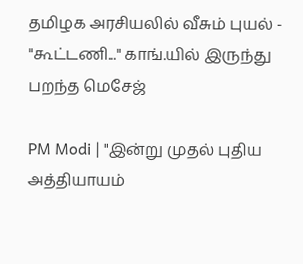தமிழக அரசியலில் வீசும் புயல் - "கூட்டணி..." காங்.யில் இருந்து பறந்த மெசேஜ்

PM Modi | "இன்று முதல் புதிய அத்தியாயம்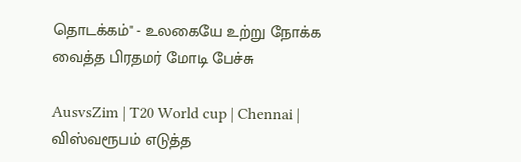தொடக்கம்" - உலகையே உற்று நோக்க வைத்த பிரதமர் மோடி பேச்சு

AusvsZim | T20 World cup | Chennai | விஸ்வரூபம் எடுத்த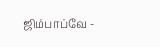ஜிம்பாப்வே -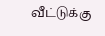வீட்டுக்கு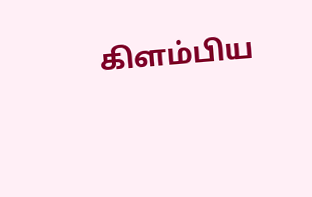கிளம்பிய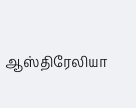ஆஸ்திரேலியா